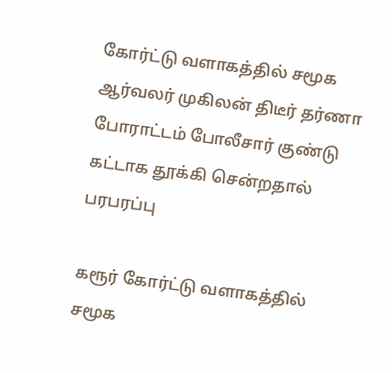கோர்ட்டு வளாகத்தில் சமூக ஆர்வலர் முகிலன் திடீர் தர்ணா போராட்டம் போலீசார் குண்டு கட்டாக தூக்கி சென்றதால் பரபரப்பு

கரூர் கோர்ட்டு வளாகத்தில் சமூக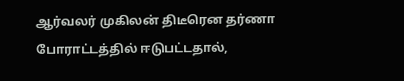ஆர்வலர் முகிலன் திடீரென தர்ணா போராட்டத்தில் ஈடுபட்டதால்,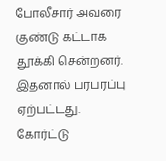போலீசார் அவரை குண்டு கட்டாக தூக்கி சென்றனர். இதனால் பரபரப்பு ஏற்பட்டது.
கோர்ட்டு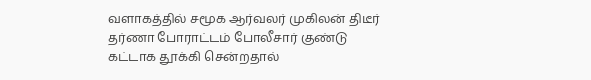வளாகத்தில் சமூக ஆர்வலர் முகிலன் திடீர் தர்ணா போராட்டம் போலீசார் குண்டு கட்டாக தூக்கி சென்றதால்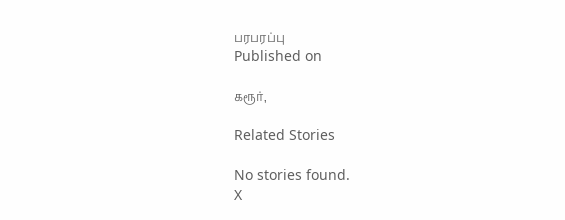பரபரப்பு
Published on

கரூர்,

Related Stories

No stories found.
X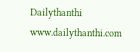Dailythanthi
www.dailythanthi.com